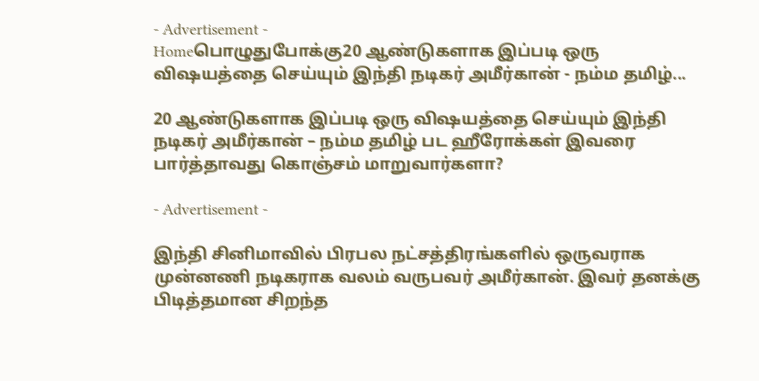- Advertisement -
Homeபொழுதுபோக்கு20 ஆண்டுகளாக இப்படி ஒரு விஷயத்தை செய்யும் இந்தி நடிகர் அமீர்கான் - நம்ம தமிழ்...

20 ஆண்டுகளாக இப்படி ஒரு விஷயத்தை செய்யும் இந்தி நடிகர் அமீர்கான் – நம்ம தமிழ் பட ஹீரோக்கள் இவரை பார்த்தாவது கொஞ்சம் மாறுவார்களா?

- Advertisement -

இந்தி சினிமாவில் பிரபல நட்சத்திரங்களில் ஒருவராக முன்னணி நடிகராக வலம் வருபவர் அமீர்கான். இவர் தனக்கு பிடித்தமான சிறந்த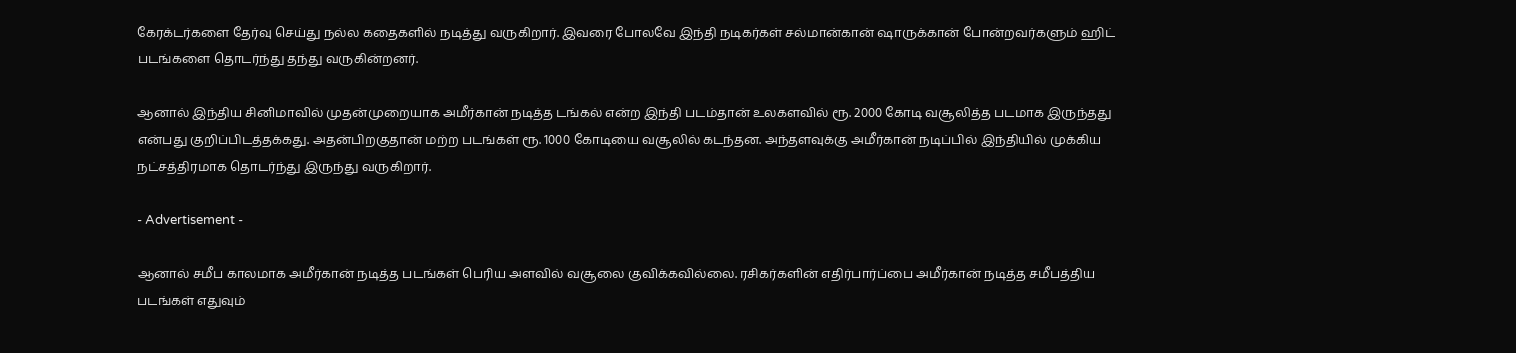கேரக்டர்களை தேர்வு செய்து நல்ல கதைகளில் நடித்து வருகிறார். இவரை போலவே இந்தி நடிகர்கள் சல்மான்கான் ஷாருக்கான் போன்றவர்களும் ஹிட் படங்களை தொடர்ந்து தந்து வருகின்றனர்.

ஆனால் இந்திய சினிமாவில் முதன்முறையாக அமீர்கான் நடித்த டங்கல் என்ற இந்தி படம்தான் உலகளவில் ரூ. 2000 கோடி வசூலித்த படமாக இருந்தது என்பது குறிப்பிடத்தக்கது. அதன்பிறகுதான் மற்ற படங்கள் ரூ. 1000 கோடியை வசூலில் கடந்தன. அந்தளவுக்கு அமீர்கான் நடிப்பில் இந்தியில் முக்கிய நட்சத்திரமாக தொடர்ந்து இருந்து வருகிறார்.

- Advertisement -

ஆனால் சமீப காலமாக அமீர்கான் நடித்த படங்கள் பெரிய அளவில் வசூலை குவிக்கவில்லை. ரசிகர்களின் எதிர்பார்ப்பை அமீர்கான் நடித்த சமீபத்திய படங்கள் எதுவும்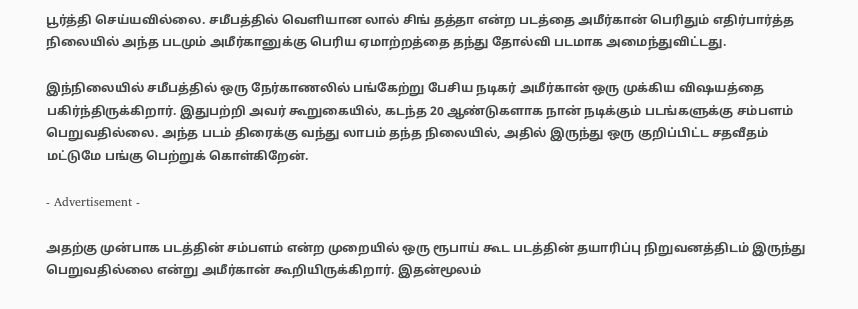பூர்த்தி செய்யவில்லை. சமீபத்தில் வெளியான லால் சிங் தத்தா என்ற படத்தை அமீர்கான் பெரிதும் எதிர்பார்த்த நிலையில் அந்த படமும் அமீர்கானுக்கு பெரிய ஏமாற்றத்தை தந்து தோல்வி படமாக அமைந்துவிட்டது.

இந்நிலையில் சமீபத்தில் ஒரு நேர்காணலில் பங்கேற்று பேசிய நடிகர் அமீர்கான் ஒரு முக்கிய விஷயத்தை பகிர்ந்திருக்கிறார். இதுபற்றி அவர் கூறுகையில், கடந்த 20 ஆண்டுகளாக நான் நடிக்கும் படங்களுக்கு சம்பளம் பெறுவதில்லை. அந்த படம் திரைக்கு வந்து லாபம் தந்த நிலையில், அதில் இருந்து ஒரு குறிப்பிட்ட சதவீதம் மட்டுமே பங்கு பெற்றுக் கொள்கிறேன்.

- Advertisement -

அதற்கு முன்பாக படத்தின் சம்பளம் என்ற முறையில் ஒரு ரூபாய் கூட படத்தின் தயாரிப்பு நிறுவனத்திடம் இருந்து பெறுவதில்லை என்று அமீர்கான் கூறியிருக்கிறார். இதன்மூலம்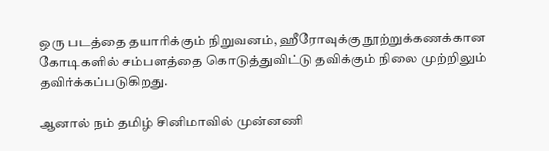ஒரு படத்தை தயாரிக்கும் நிறுவனம், ஹீரோவுக்கு நூற்றுக்கணக்கான கோடிகளில் சம்பளத்தை கொடுத்துவிட்டு தவிக்கும் நிலை முற்றிலும் தவிர்க்கப்படுகிறது.

ஆனால் நம் தமிழ் சினிமாவில் முன்னணி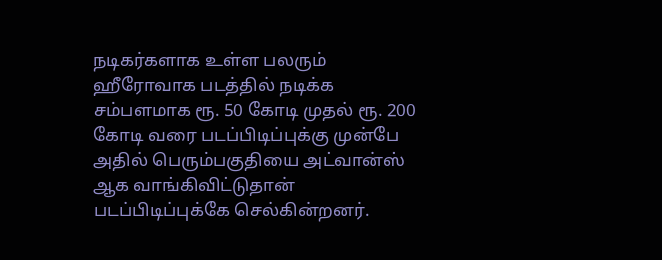நடிகர்களாக உள்ள பலரும் ஹீரோவாக படத்தில் நடிக்க சம்பளமாக ரூ. 50 கோடி முதல் ரூ. 200 கோடி வரை படப்பிடிப்புக்கு முன்பே அதில் பெரும்பகுதியை அட்வான்ஸ் ஆக வாங்கிவிட்டுதான் படப்பிடிப்புக்கே செல்கின்றனர்.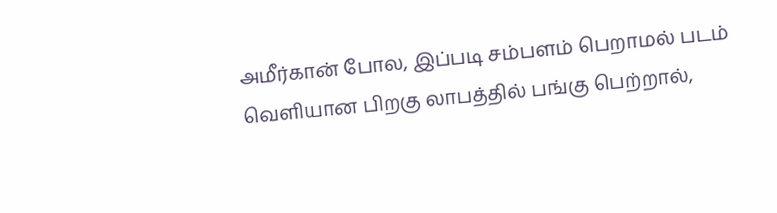அமீர்கான் போல, இப்படி சம்பளம் பெறாமல் படம் வெளியான பிறகு லாபத்தில் பங்கு பெற்றால்,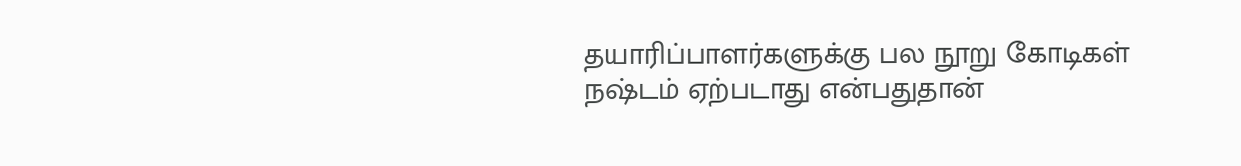தயாரிப்பாளர்களுக்கு பல நூறு கோடிகள் நஷ்டம் ஏற்படாது என்பதுதான்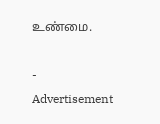உண்மை.

- Advertisement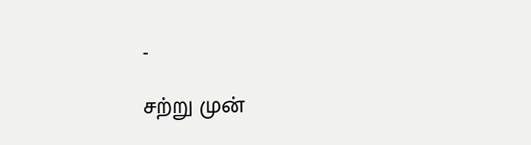-

சற்று முன்